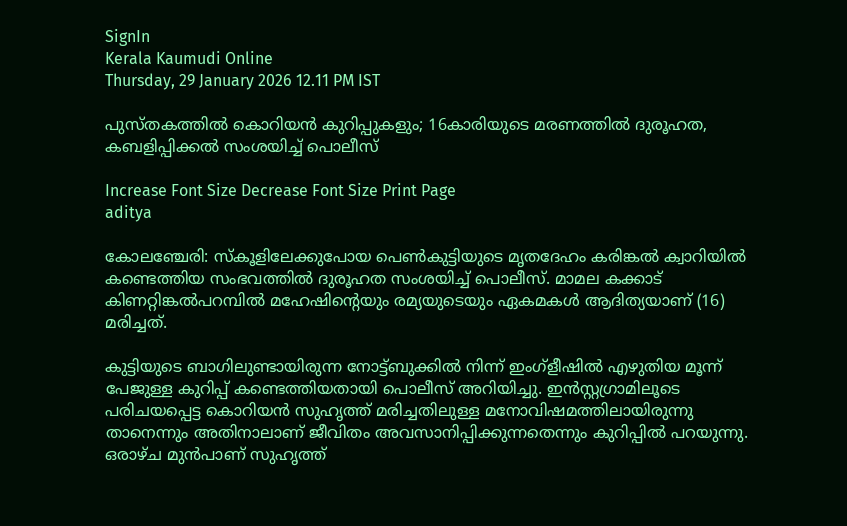SignIn
Kerala Kaumudi Online
Thursday, 29 January 2026 12.11 PM IST

പുസ്‌തകത്തിൽ കൊറിയൻ കുറിപ്പുകളും; 16കാരിയുടെ മരണത്തിൽ ദുരൂഹത, കബളിപ്പിക്കൽ സംശയിച്ച് പൊലീസ്

Increase Font Size Decrease Font Size Print Page
aditya

കോലഞ്ചേരി: സ്കൂളിലേക്കുപോയ പെൺകുട്ടിയുടെ മൃതദേഹം കരിങ്കൽ ക്വാറിയിൽ കണ്ടെത്തിയ സംഭവത്തിൽ ദുരൂഹത സംശയിച്ച് പൊലീസ്. മാമല കക്കാട് കിണറ്റിങ്കൽപറമ്പിൽ മഹേഷിന്റെയും രമ്യയുടെയും ഏകമകൾ ആദിത്യയാണ് (16) മരിച്ചത്.

കുട്ടിയുടെ ബാഗിലുണ്ടായിരുന്ന നോട്ട്‌ബുക്കിൽ നിന്ന് ഇംഗ്ളീഷിൽ എഴുതിയ മൂന്ന് പേജുള്ള കുറിപ്പ് കണ്ടെത്തിയതായി പൊലീസ് അറിയിച്ചു. ഇൻസ്റ്റഗ്രാമിലൂടെ പരിചയപ്പെട്ട കൊറിയൻ സുഹൃത്ത് മരിച്ചതിലുള്ള മനോവിഷമത്തിലായിരുന്നു താനെന്നും അതിനാലാണ് ജീവിതം അവസാനിപ്പിക്കുന്നതെന്നും കുറിപ്പിൽ പറയുന്നു. ഒരാഴ്‌ച മുൻപാണ് സുഹൃത്ത്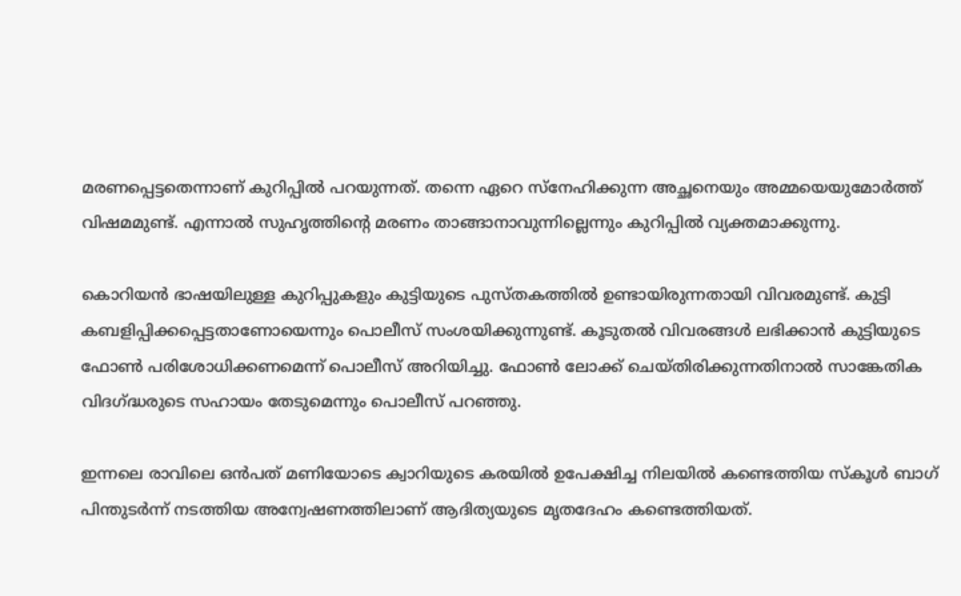മരണപ്പെട്ടതെന്നാണ് കുറിപ്പിൽ പറയുന്നത്. തന്നെ ഏറെ സ്‌നേഹിക്കുന്ന അച്ഛനെയും അമ്മയെയുമോർത്ത് വിഷമമുണ്ട്. എന്നാൽ സുഹൃത്തിന്റെ മരണം താങ്ങാനാവുന്നില്ലെന്നും കുറിപ്പിൽ വ്യക്തമാക്കുന്നു.

കൊറിയൻ ഭാഷയിലുള്ള കുറിപ്പുകളും കുട്ടിയുടെ പുസ്‌തകത്തിൽ ഉണ്ടായിരുന്നതായി വിവരമുണ്ട്. കുട്ടി കബളിപ്പിക്കപ്പെട്ടതാണോയെന്നും പൊലീസ് സംശയിക്കുന്നുണ്ട്. കൂടുതൽ വിവരങ്ങൾ ലഭിക്കാൻ കുട്ടിയുടെ ഫോൺ പരിശോധിക്കണമെന്ന് പൊലീസ് അറിയിച്ചു. ഫോൺ ലോക്ക് ചെയ്തിരിക്കുന്നതിനാൽ സാങ്കേതിക വിദഗ്ദ്ധരുടെ സഹായം തേടുമെന്നും പൊലീസ് പറഞ്ഞു.

ഇന്നലെ രാവിലെ ഒൻപത് മണിയോടെ ക്വാറിയുടെ കരയിൽ ഉപേക്ഷിച്ച നിലയിൽ കണ്ടെത്തിയ സ്കൂൾ ബാഗ് പിന്തുടർന്ന് നടത്തിയ അന്വേഷണത്തിലാണ് ആദിത്യയുടെ മൃതദേഹം കണ്ടെത്തിയത്.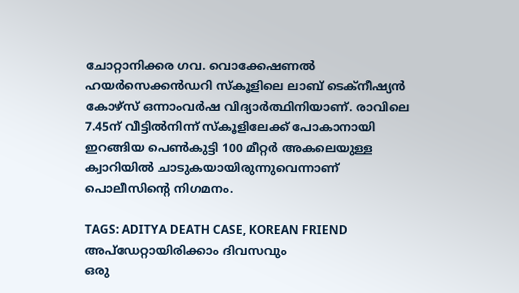ചോറ്റാനിക്കര ഗവ. വൊക്കേഷണൽ ഹയർസെക്കൻഡറി സ്കൂളിലെ ലാബ് ടെക്നീഷ്യൻ കോഴ്സ് ഒന്നാംവർഷ വിദ്യാർത്ഥിനിയാണ്. രാവിലെ 7.45ന് വീട്ടിൽനിന്ന് സ്കൂളിലേക്ക് പോകാനായി ഇറങ്ങിയ പെൺകുട്ടി 100 മീറ്റർ അകലെയുള്ള ക്വാറിയിൽ ചാടുകയായിരുന്നുവെന്നാണ് പൊലീസിന്റെ നിഗമനം.

TAGS: ADITYA DEATH CASE, KOREAN FRIEND
അപ്ഡേറ്റായിരിക്കാം ദിവസവും
ഒരു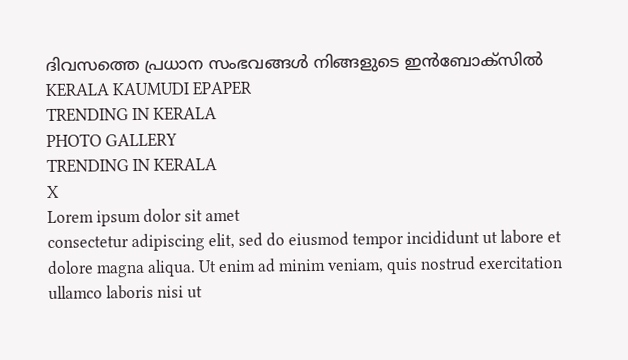ദിവസത്തെ പ്രധാന സംഭവങ്ങൾ നിങ്ങളുടെ ഇൻബോക്സിൽ
KERALA KAUMUDI EPAPER
TRENDING IN KERALA
PHOTO GALLERY
TRENDING IN KERALA
X
Lorem ipsum dolor sit amet
consectetur adipiscing elit, sed do eiusmod tempor incididunt ut labore et dolore magna aliqua. Ut enim ad minim veniam, quis nostrud exercitation ullamco laboris nisi ut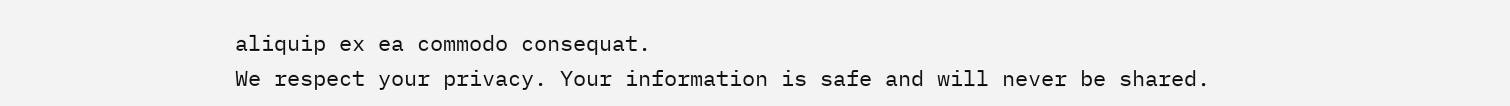aliquip ex ea commodo consequat.
We respect your privacy. Your information is safe and will never be shared.